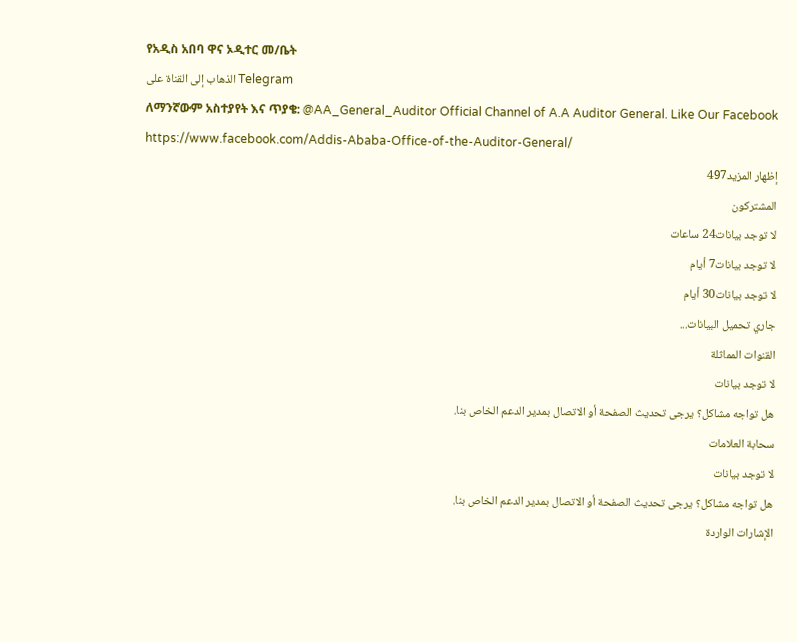የአዲስ አበባ ዋና ኦዲተር መ/ቤት
الذهاب إلى القناة على Telegram
ለማንኛውም አስተያየት እና ጥያቄ: @AA_General_Auditor Official Channel of A.A Auditor General. Like Our Facebook https://www.facebook.com/Addis-Ababa-Office-of-the-Auditor-General/
إظهار المزيد497
المشتركون
لا توجد بيانات24 ساعات
لا توجد بيانات7 أيام
لا توجد بيانات30 أيام
جاري تحميل البيانات...
القنوات المماثلة
لا توجد بيانات
هل تواجه مشاكل؟ يرجى تحديث الصفحة أو الاتصال بمدير الدعم الخاص بنا.
سحابة العلامات
لا توجد بيانات
هل تواجه مشاكل؟ يرجى تحديث الصفحة أو الاتصال بمدير الدعم الخاص بنا.
الإشارات الواردة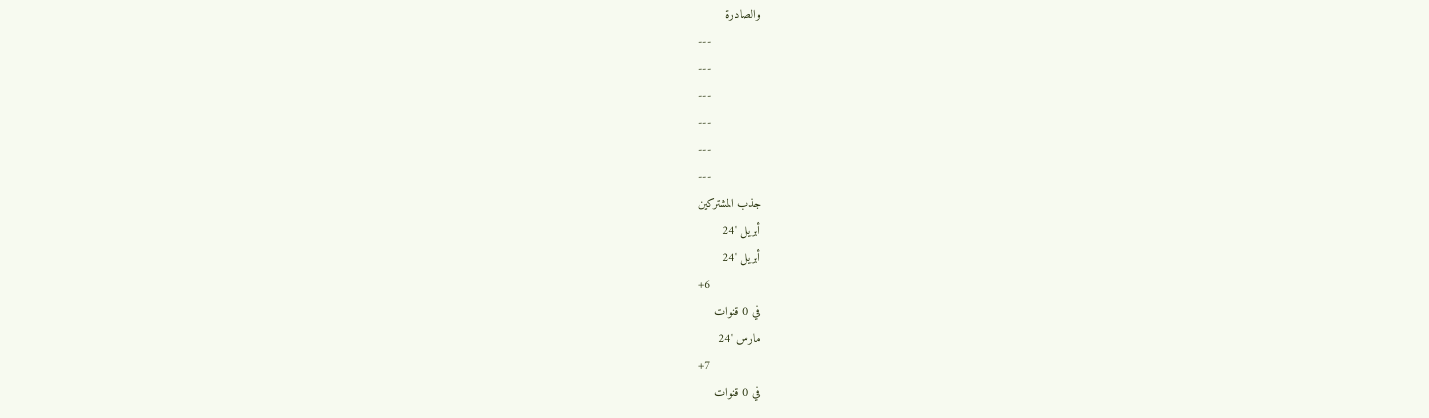والصادرة
---
---
---
---
---
---
جذب المشتركين
أبريل '24
أبريل '24
+6
في 0 قنوات
مارس '24
+7
في 0 قنوات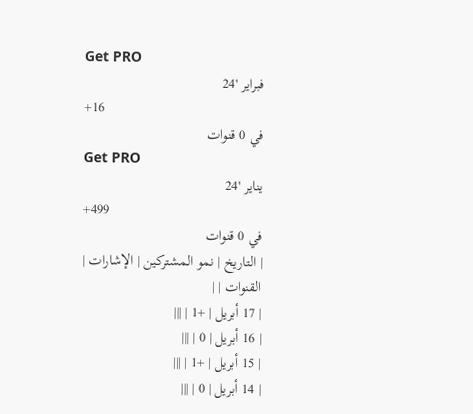Get PRO
فبراير '24
+16
في 0 قنوات
Get PRO
يناير '24
+499
في 0 قنوات
| التاريخ | نمو المشتركين | الإشارات | القنوات | |
| 17 أبريل | +1 | |||
| 16 أبريل | 0 | |||
| 15 أبريل | +1 | |||
| 14 أبريل | 0 | |||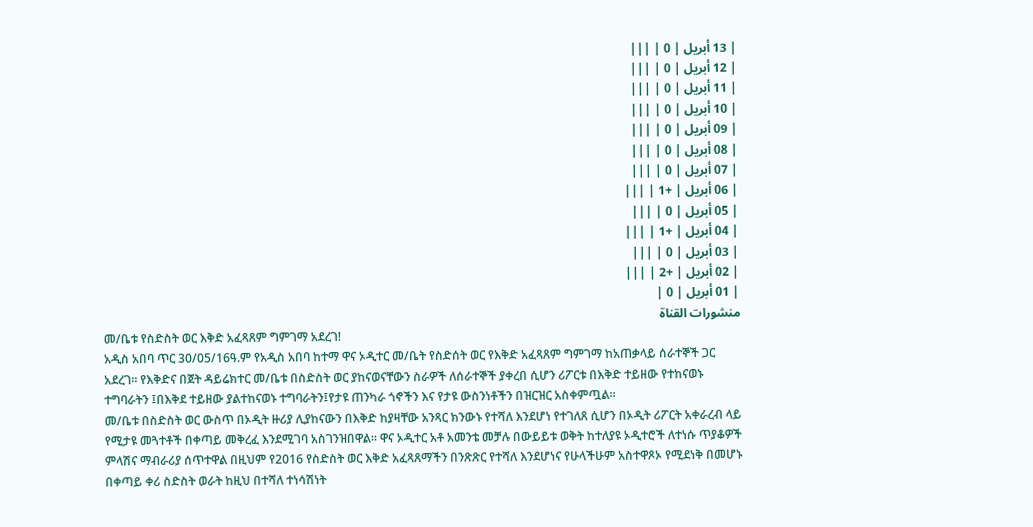| 13 أبريل | 0 | |||
| 12 أبريل | 0 | |||
| 11 أبريل | 0 | |||
| 10 أبريل | 0 | |||
| 09 أبريل | 0 | |||
| 08 أبريل | 0 | |||
| 07 أبريل | 0 | |||
| 06 أبريل | +1 | |||
| 05 أبريل | 0 | |||
| 04 أبريل | +1 | |||
| 03 أبريل | 0 | |||
| 02 أبريل | +2 | |||
| 01 أبريل | 0 |
منشورات القناة
መ/ቤቱ የስድስት ወር እቅድ አፈጻጸም ግምገማ አደረገ!
አዲስ አበባ ጥር 30/05/16ዓ.ም የአዲስ አበባ ከተማ ዋና ኦዲተር መ/ቤት የስድሰት ወር የእቅድ አፈጻጸም ግምገማ ከአጠቃላይ ሰራተኞች ጋር አደረገ፡፡ የእቅድና በጀት ዳይሬክተር መ/ቤቱ በስድስት ወር ያከናወናቸውን ስራዎች ለሰራተኞች ያቀረበ ሲሆን ሪፖርቱ በእቅድ ተይዘው የተከናወኑ ተግባራትን ፤በእቅደ ተይዘው ያልተከናወኑ ተግባራትን፤የታዩ ጠንካራ ጎኖችን እና የታዩ ውስንነቶችን በዝርዝር አስቀምጧል፡፡
መ/ቤቱ በስድስት ወር ውስጥ በኦዲት ዙሪያ ሊያከናውን በእቅድ ከያዛቸው አንጻር ክንውኑ የተሻለ እንደሆነ የተገለጸ ሲሆን በኦዲት ሪፖርት አቀራረብ ላይ የሚታዩ መጓተቶች በቀጣይ መቅረፈ እንደሚገባ አስገንዝበዋል፡፡ ዋና ኦዲተር አቶ አመንቴ መቻሉ በውይይቱ ወቅት ከተለያዩ ኦዲተሮች ለተነሱ ጥያቆዎች ምላሽና ማብራሪያ ሰጥተዋል በዚህም የ2016 የስድስት ወር እቅድ አፈጻጸማችን በንጽጽር የተሻለ እንደሆነና የሁላችሁም አስተዋጾኦ የሚደነቅ በመሆኑ በቀጣይ ቀሪ ስድስት ወራት ከዚህ በተሻለ ተነሳሽነት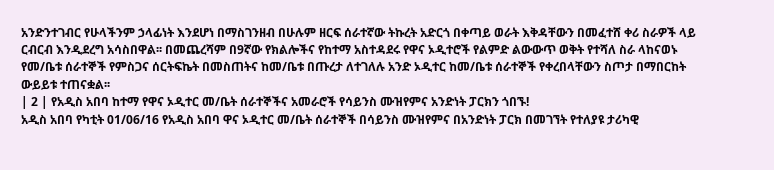አንድንተገብር የሁላችንም ኃላፊነት እንደሆነ በማስገንዘብ በሁሉም ዘርፍ ሰራተኛው ትኩረት አድርጎ በቀጣይ ወራት እቅዳቸውን በመፈተሸ ቀሪ ስራዎች ላይ ርብርብ እንዲደረግ አሳስበዋል፡፡ በመጨረሻም በ9ኛው የክልሎችና የከተማ አስተዳደሩ የዋና ኦዲተሮች የልምድ ልውውጥ ወቅት የተሻለ ስራ ላከናወኑ የመ/ቤቱ ሰራተኞች የምስጋና ሰርትፍኬት በመስጠትና ከመ/ቤቱ በጡረታ ለተገለሉ አንድ ኦዲተር ከመ/ቤቱ ሰራተኞች የቀረበላቸውን ስጦታ በማበርከት ውይይቱ ተጠናቋል፡፡
| 2 | የአዲስ አበባ ከተማ የዋና ኦዲተር መ/ቤት ሰራተኞችና አመራሮች የሳይንስ ሙዝየምና አንድነት ፓርክን ጎበኙ!
አዲስ አበባ የካቲት 01/06/16 የአዲስ አበባ ዋና ኦዲተር መ/ቤት ሰራተኞች በሳይንስ ሙዝየምና በአንድነት ፓርክ በመገኘት የተለያዩ ታሪካዊ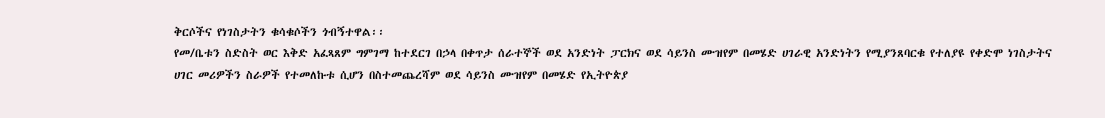ቅርሶችና የነገስታትን ቁሳቁሶችን ጎብኝተዋል፡፡
የመ/ቤቱን ስድስት ወር እቅድ አፈጻጸም ግምገማ ከተደርገ በኃላ በቀጥታ ሰራተኞች ወደ አንድነት ፓርክና ወደ ሳይንስ ሙዝየም በመሄድ ሀገራዊ አንድነትን የሚያንጸባርቁ የተለያዩ የቀድሞ ነገስታትና ሀገር መሪዎችን ስራዎች የተመለኩቱ ሲሆን በስተመጨረሻም ወደ ሳይንስ ሙዝየም በመሄድ የኢትዮጵያ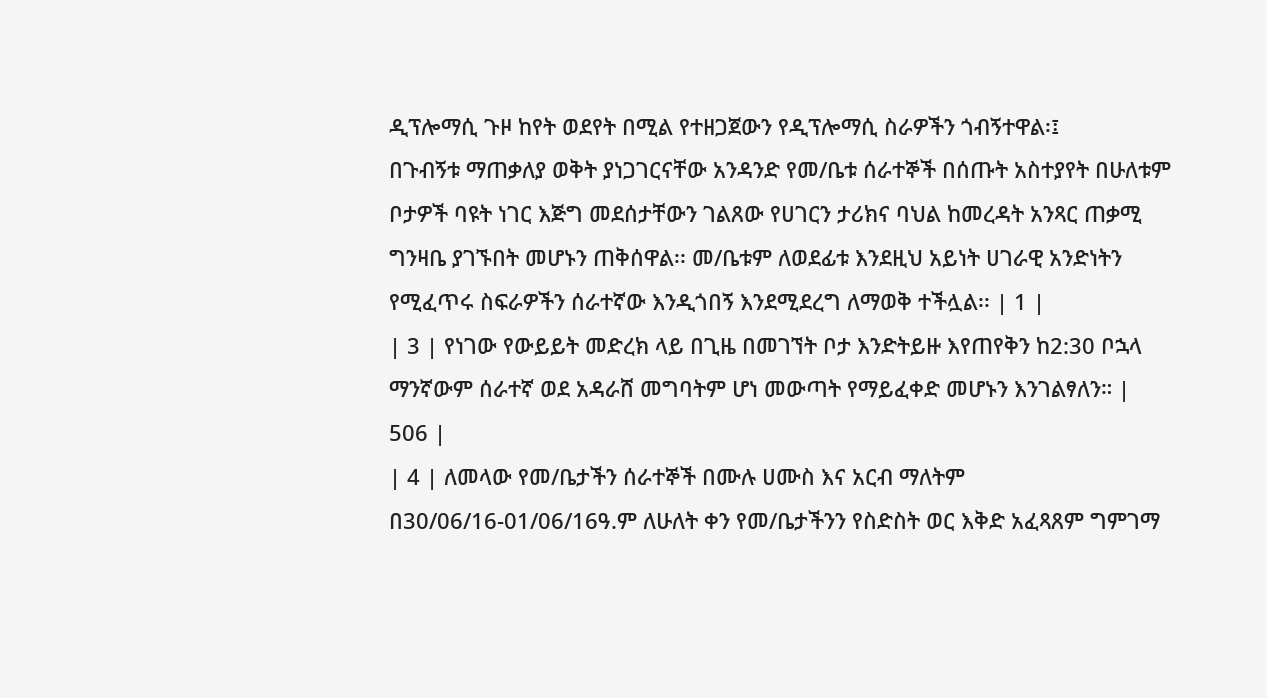ዲፕሎማሲ ጉዞ ከየት ወደየት በሚል የተዘጋጀውን የዲፕሎማሲ ስራዎችን ጎብኝተዋል፡፤
በጉብኝቱ ማጠቃለያ ወቅት ያነጋገርናቸው አንዳንድ የመ/ቤቱ ሰራተኞች በሰጡት አስተያየት በሁለቱም ቦታዎች ባዩት ነገር እጅግ መደሰታቸውን ገልጸው የሀገርን ታሪክና ባህል ከመረዳት አንጻር ጠቃሚ ግንዛቤ ያገኙበት መሆኑን ጠቅሰዋል፡፡ መ/ቤቱም ለወደፊቱ እንደዚህ አይነት ሀገራዊ አንድነትን የሚፈጥሩ ስፍራዎችን ሰራተኛው እንዲጎበኝ እንደሚደረግ ለማወቅ ተችሏል፡፡ | 1 |
| 3 | የነገው የውይይት መድረክ ላይ በጊዜ በመገኘት ቦታ እንድትይዙ እየጠየቅን ከ2:30 ቦኋላ ማንኛውም ሰራተኛ ወደ አዳራሸ መግባትም ሆነ መውጣት የማይፈቀድ መሆኑን እንገልፃለን። | 506 |
| 4 | ለመላው የመ/ቤታችን ሰራተኞች በሙሉ ሀሙስ እና አርብ ማለትም በ30/06/16-01/06/16ዓ.ም ለሁለት ቀን የመ/ቤታችንን የስድስት ወር እቅድ አፈጻጸም ግምገማ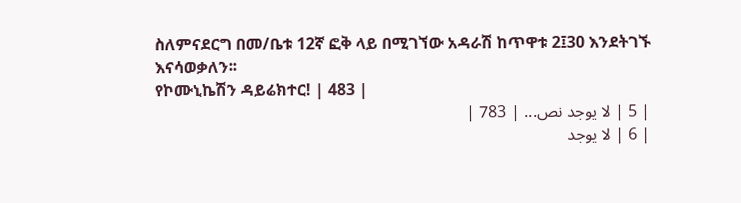ስለምናደርግ በመ/ቤቱ 12ኛ ፎቅ ላይ በሚገኘው አዳራሽ ከጥዋቱ 2፤30 እንደትገኙ እናሳወቃለን፡፡
የኮሙኒኬሽን ዳይሬክተር! | 483 |
| 5 | لا يوجد نص... | 783 |
| 6 | لا يوجد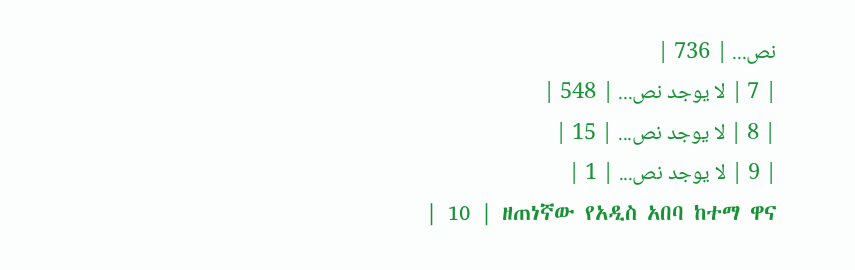نص... | 736 |
| 7 | لا يوجد نص... | 548 |
| 8 | لا يوجد نص... | 15 |
| 9 | لا يوجد نص... | 1 |
| 10 | ዘጠነኛው የአዲስ አበባ ከተማ ዋና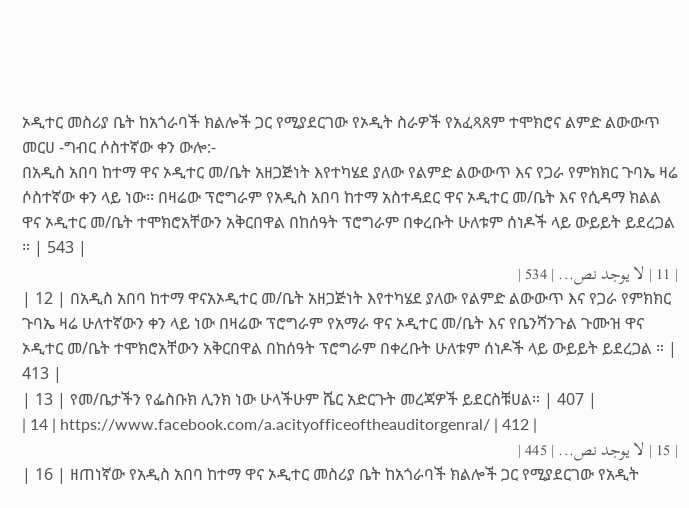ኦዲተር መስሪያ ቤት ከአጎራባች ክልሎች ጋር የሚያደርገው የኦዲት ስራዎች የአፈጻጸም ተሞክሮና ልምድ ልውውጥ መርሀ -ግብር ሶስተኛው ቀን ውሎ:-
በአዲስ አበባ ከተማ ዋና ኦዲተር መ/ቤት አዘጋጅነት እየተካሄደ ያለው የልምድ ልውውጥ እና የጋራ የምክክር ጉባኤ ዛሬ ሶስተኛው ቀን ላይ ነው፡፡ በዛሬው ፕሮግራም የአዲስ አበባ ከተማ አስተዳደር ዋና ኦዲተር መ/ቤት እና የሲዳማ ክልል ዋና ኦዲተር መ/ቤት ተሞክሮአቸውን አቅርበዋል በከሰዓት ፕሮግራም በቀረቡት ሁለቱም ሰነዶች ላይ ውይይት ይደረጋል ። | 543 |
| 11 | لا يوجد نص... | 534 |
| 12 | በአዲስ አበባ ከተማ ዋናአኦዲተር መ/ቤት አዘጋጅነት እየተካሄደ ያለው የልምድ ልውውጥ እና የጋራ የምክክር ጉባኤ ዛሬ ሁለተኛውን ቀን ላይ ነው በዛሬው ፕሮግራም የአማራ ዋና ኦዲተር መ/ቤት እና የቤንሻንጉል ጉሙዝ ዋና ኦዲተር መ/ቤት ተሞክሮአቸውን አቅርበዋል በከሰዓት ፕሮግራም በቀረቡት ሁለቱም ሰነዶች ላይ ውይይት ይደረጋል ። | 413 |
| 13 | የመ/ቤታችን የፌስቡክ ሊንክ ነው ሁላችሁም ሼር አድርጉት መረጃዎች ይደርስቹሀል። | 407 |
| 14 | https://www.facebook.com/a.acityofficeoftheauditorgenral/ | 412 |
| 15 | لا يوجد نص... | 445 |
| 16 | ዘጠነኛው የአዲስ አበባ ከተማ ዋና ኦዲተር መስሪያ ቤት ከአጎራባች ክልሎች ጋር የሚያደርገው የአዲት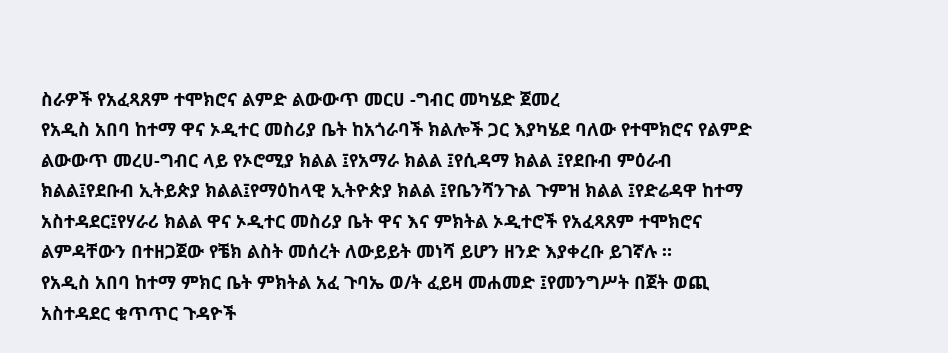ስራዎች የአፈጻጸም ተሞክሮና ልምድ ልውውጥ መርሀ -ግብር መካሄድ ጀመረ
የአዲስ አበባ ከተማ ዋና ኦዲተር መስሪያ ቤት ከአጎራባች ክልሎች ጋር እያካሄደ ባለው የተሞክሮና የልምድ ልውውጥ መረሀ-ግብር ላይ የኦሮሚያ ክልል ፤የአማራ ክልል ፤የሲዳማ ክልል ፤የደቡብ ምዕራብ ክልል፤የደቡብ ኢትይጵያ ክልል፤የማዕከላዊ ኢትዮጵያ ክልል ፤የቤንሻንጉል ጉምዝ ክልል ፤የድሬዳዋ ከተማ አስተዳደር፤የሃራሪ ክልል ዋና ኦዲተር መስሪያ ቤት ዋና እና ምክትል ኦዲተሮች የአፈጻጸም ተሞክሮና ልምዳቸውን በተዘጋጀው የቼክ ልስት መሰረት ለውይይት መነሻ ይሆን ዘንድ እያቀረቡ ይገኛሉ ።
የአዲስ አበባ ከተማ ምክር ቤት ምክትል አፈ ጉባኤ ወ/ት ፈይዛ መሐመድ ፤የመንግሥት በጀት ወጪ አስተዳደር ቁጥጥር ጉዳዮች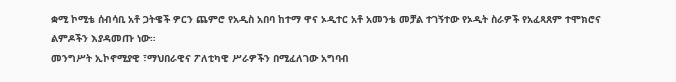ቋሚ ኮሚቴ ሰብሳቢ አቶ ጋትዌች ዎርን ጨምሮ የአዲስ አበባ ከተማ ዋና ኦዲተር አቶ አመንቴ መቻል ተገኝተው የኦዲት ስራዎች የአፈጻጸም ተሞክሮና ልምዶችን እያዳመጡ ነው።
መንግሥት ኢኮኖሚያዊ ፣ማህበራዊና ፖለቲካዊ ሥራዎችን በሚፈለገው አግባብ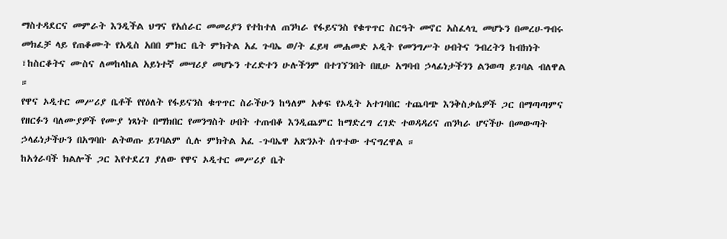ማስተዳደርና መምራት እንዲችል ህግና የአሰራር መመሪያን የተከተለ ጠንካራ የፋይናንስ የቁጥጥር ስርዓት መኖር አስፈላጊ መሆኑን በመረሀ-ግብሩ መክፈቻ ላይ የጠቆሙት የአዲስ አበበ ምክር ቤት ምክትል አፈ ጉባኤ ወ/ት ፈይዛ መሐመድ ኦዲት የመንግሥት ሀብትና ንብረትን ከብክነት ፣ከስርቆትና ሙስና ለመከላከል አይነተኛ መሣሪያ መሆኑን ተረድተን ሁሉችንም በተገኘንበት በዚሁ አግባብ ኃላፊነታችንን ልንወጣ ይገባል ብለዋል ።
የዋና ኦዲተር መሥሪያ ቤቶች የየዕለት የፋይናንስ ቁጥጥር ስራችሁን ከዓለም አቀፍ የኦዲት አተገባበር ተጨባጭ እንቅስቃሴዎች ጋር በማጣጣምና የዘርፉን ባለሙያዎች የሙያ ነጻነት በማክበር የመንግስት ሀብት ተጠብቆ እንዲጨምር ከማድረግ ረገድ ተወዳዳሪና ጠንካራ ሆናችሁ በመውጣት ኃላፊነታችሁን በአግባቡ ልትወጡ ይገባልም ሲሉ ምክትል አፈ -ጉባኤዋ አጽንኦት ሰጥተው ተናግረዋል ።
ከአጎራባች ክልሎች ጋር እየተደረገ ያለው የዋና ኦዲተር መሥሪያ ቤት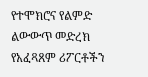የተሞክሮና የልምድ ልውውጥ መድረክ የአፈጻጸም ሪፖርቶችን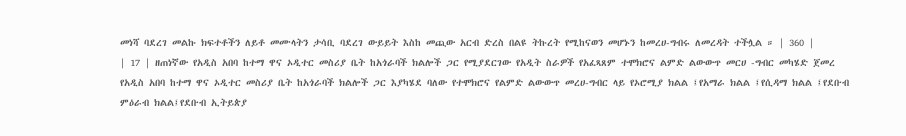መነሻ ባደረገ መልኩ ክፍተቶችን ለይቶ መሙላትን ታሳቢ ባደረገ ውይይት እስከ መጪው አርብ ድረስ በልዩ ትኩረት የሚከናወን መሆኑን ከመረሀ-ግብሩ ለመረዳት ተችሏል ። | 360 |
| 17 | ዘጠነኛው የአዲስ አበባ ከተማ ዋና ኦዲተር መስሪያ ቤት ከአጎራባች ክልሎች ጋር የሚያደርገው የአዲት ስራዎች የአፈጻጸም ተሞክሮና ልምድ ልውውጥ መርሀ -ግብር መካሄድ ጀመረ
የአዲስ አበባ ከተማ ዋና ኦዲተር መስሪያ ቤት ከአጎራባች ክልሎች ጋር እያካሄደ ባለው የተሞክሮና የልምድ ልውውጥ መረሀ-ግብር ላይ የኦሮሚያ ክልል ፤የአማራ ክልል ፤የሲዳማ ክልል ፤የደቡብ ምዕራብ ክልል፤የደቡብ ኢትይጵያ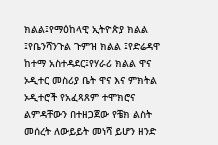ክልል፤የማዕከላዊ ኢትዮጵያ ክልል ፤የቤንሻንጉል ጉምዝ ክልል ፤የድሬዳዋ ከተማ አስተዳደር፤የሃራሪ ክልል ዋና ኦዲተር መስሪያ ቤት ዋና እና ምክትል ኦዲተሮች የአፈጻጸም ተሞክሮና ልምዳቸውን በተዘጋጀው የቼክ ልስት መሰረት ለውይይት መነሻ ይሆን ዘንድ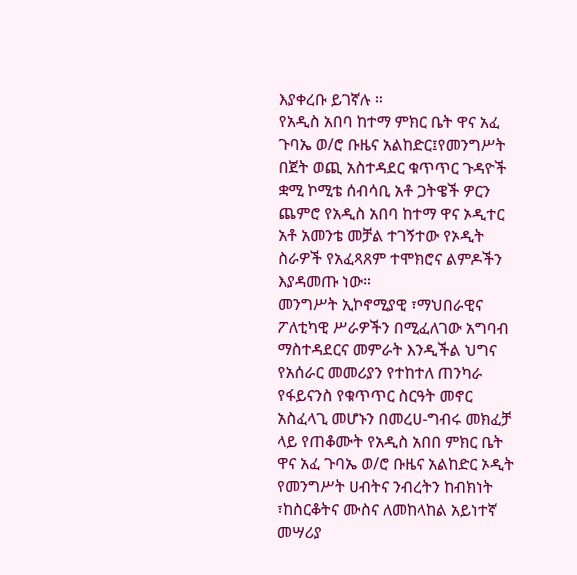እያቀረቡ ይገኛሉ ።
የአዲስ አበባ ከተማ ምክር ቤት ዋና አፈ ጉባኤ ወ/ሮ ቡዜና አልከድር፤የመንግሥት በጀት ወጪ አስተዳደር ቁጥጥር ጉዳዮች ቋሚ ኮሚቴ ሰብሳቢ አቶ ጋትዌች ዎርን ጨምሮ የአዲስ አበባ ከተማ ዋና ኦዲተር አቶ አመንቴ መቻል ተገኝተው የኦዲት ስራዎች የአፈጻጸም ተሞክሮና ልምዶችን እያዳመጡ ነው።
መንግሥት ኢኮኖሚያዊ ፣ማህበራዊና ፖለቲካዊ ሥራዎችን በሚፈለገው አግባብ ማስተዳደርና መምራት እንዲችል ህግና የአሰራር መመሪያን የተከተለ ጠንካራ የፋይናንስ የቁጥጥር ስርዓት መኖር አስፈላጊ መሆኑን በመረሀ-ግብሩ መክፈቻ ላይ የጠቆሙት የአዲስ አበበ ምክር ቤት ዋና አፈ ጉባኤ ወ/ሮ ቡዜና አልከድር ኦዲት የመንግሥት ሀብትና ንብረትን ከብክነት ፣ከስርቆትና ሙስና ለመከላከል አይነተኛ መሣሪያ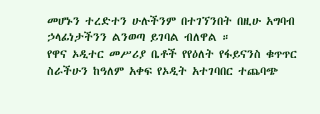መሆኑን ተረድተን ሁሉችንም በተገኘንበት በዚሁ አግባብ ኃላፊነታችንን ልንወጣ ይገባል ብለዋል ።
የዋና ኦዲተር መሥሪያ ቤቶች የየዕለት የፋይናንስ ቁጥጥር ስራችሁን ከዓለም አቀፍ የኦዲት አተገባበር ተጨባጭ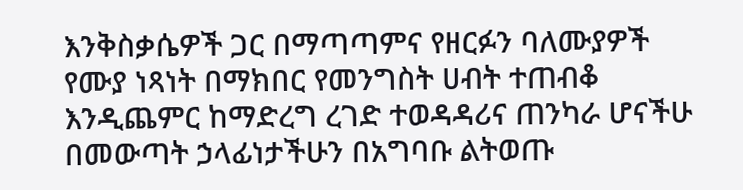እንቅስቃሴዎች ጋር በማጣጣምና የዘርፉን ባለሙያዎች የሙያ ነጻነት በማክበር የመንግስት ሀብት ተጠብቆ እንዲጨምር ከማድረግ ረገድ ተወዳዳሪና ጠንካራ ሆናችሁ በመውጣት ኃላፊነታችሁን በአግባቡ ልትወጡ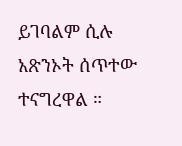ይገባልም ሲሉ አጽንኦት ሰጥተው ተናግረዋል ።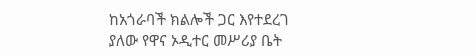ከአጎራባች ክልሎች ጋር እየተደረገ ያለው የዋና ኦዲተር መሥሪያ ቤት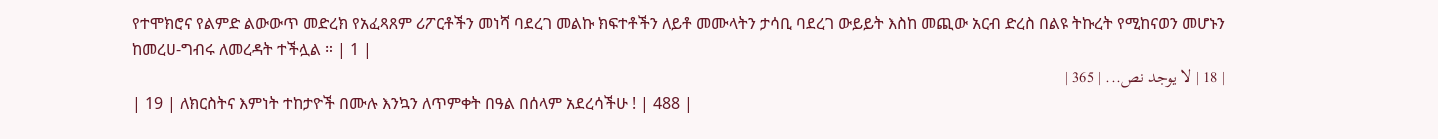የተሞክሮና የልምድ ልውውጥ መድረክ የአፈጻጸም ሪፖርቶችን መነሻ ባደረገ መልኩ ክፍተቶችን ለይቶ መሙላትን ታሳቢ ባደረገ ውይይት እስከ መጪው አርብ ድረስ በልዩ ትኩረት የሚከናወን መሆኑን ከመረሀ-ግብሩ ለመረዳት ተችሏል ። | 1 |
| 18 | لا يوجد نص... | 365 |
| 19 | ለክርስትና እምነት ተከታዮች በሙሉ እንኳን ለጥምቀት በዓል በሰላም አደረሳችሁ ! | 488 |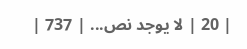| 20 | لا يوجد نص... | 737 |